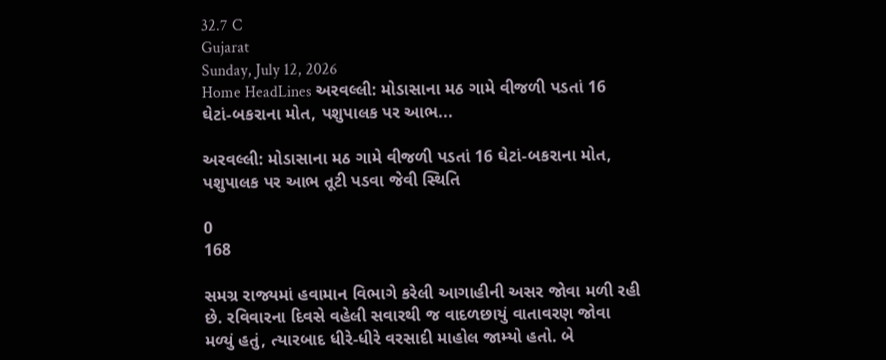32.7 C
Gujarat
Sunday, July 12, 2026
Home HeadLines અરવલ્લી: મોડાસાના મઠ ગામે વીજળી પડતાં 16 ઘેટાં-બકરાના મોત, પશુપાલક પર આભ...

અરવલ્લી: મોડાસાના મઠ ગામે વીજળી પડતાં 16 ઘેટાં-બકરાના મોત, પશુપાલક પર આભ તૂટી પડવા જેવી સ્થિતિ

0
168

સમગ્ર રાજ્યમાં હવામાન વિભાગે કરેલી આગાહીની અસર જોવા મળી રહી છે. રવિવારના દિવસે વહેલી સવારથી જ વાદળછાયું વાતાવરણ જોવા મળ્યું હતું, ત્યારબાદ ધીરે-ધીરે વરસાદી માહોલ જામ્યો હતો. બે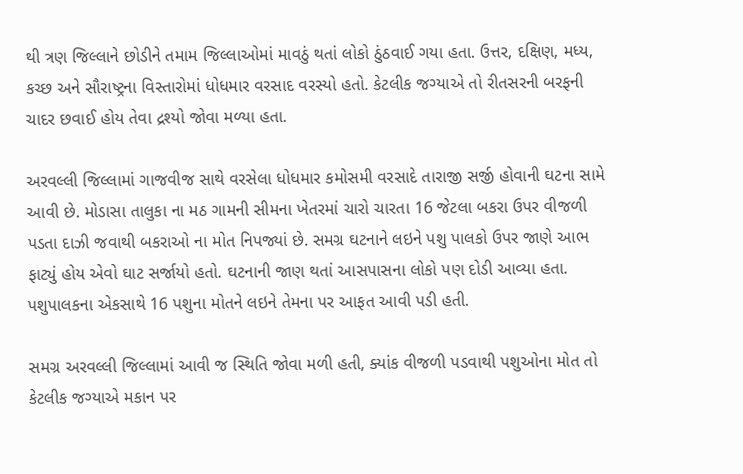થી ત્રણ જિલ્લાને છોડીને તમામ જિલ્લાઓમાં માવઠું થતાં લોકો ઠુંઠવાઈ ગયા હતા. ઉત્તર, દક્ષિણ, મધ્ય, કચ્છ અને સૌરાષ્ટ્રના વિસ્તારોમાં ધોધમાર વરસાદ વરસ્યો હતો. કેટલીક જગ્યાએ તો રીતસરની બરફની ચાદર છવાઈ હોય તેવા દ્રશ્યો જોવા મળ્યા હતા.

અરવલ્લી જિલ્લામાં ગાજવીજ સાથે વરસેલા ધોધમાર કમોસમી વરસાદે તારાજી સર્જી હોવાની ઘટના સામે આવી છે. મોડાસા તાલુકા ના મઠ ગામની સીમના ખેતરમાં ચારો ચારતા 16 જેટલા બકરા ઉપર વીજળી પડતા દાઝી જવાથી બકરાઓ ના મોત નિપજ્યાં છે. સમગ્ર ઘટનાને લઇને પશુ પાલકો ઉપર જાણે આભ ફાટ્યું હોય એવો ઘાટ સર્જાયો હતો. ઘટનાની જાણ થતાં આસપાસના લોકો પણ દોડી આવ્યા હતા. પશુપાલકના એકસાથે 16 પશુના મોતને લઇને તેમના પર આફત આવી પડી હતી.

સમગ્ર અરવલ્લી જિલ્લામાં આવી જ સ્થિતિ જોવા મળી હતી, ક્યાંક વીજળી પડવાથી પશુઓના મોત તો કેટલીક જગ્યાએ મકાન પર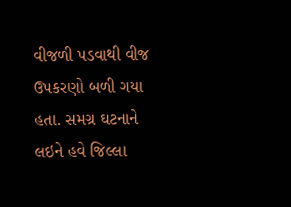વીજળી પડવાથી વીજ ઉપકરણો બળી ગયા હતા. સમગ્ર ઘટનાને લઇને હવે જિલ્લા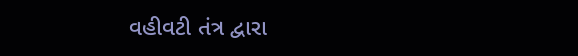વહીવટી તંત્ર દ્વારા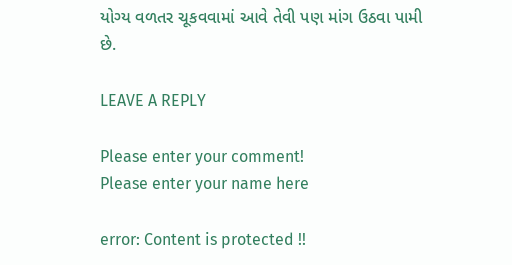યોગ્ય વળતર ચૂકવવામાં આવે તેવી પણ માંગ ઉઠવા પામી છે.

LEAVE A REPLY

Please enter your comment!
Please enter your name here

error: Content is protected !!